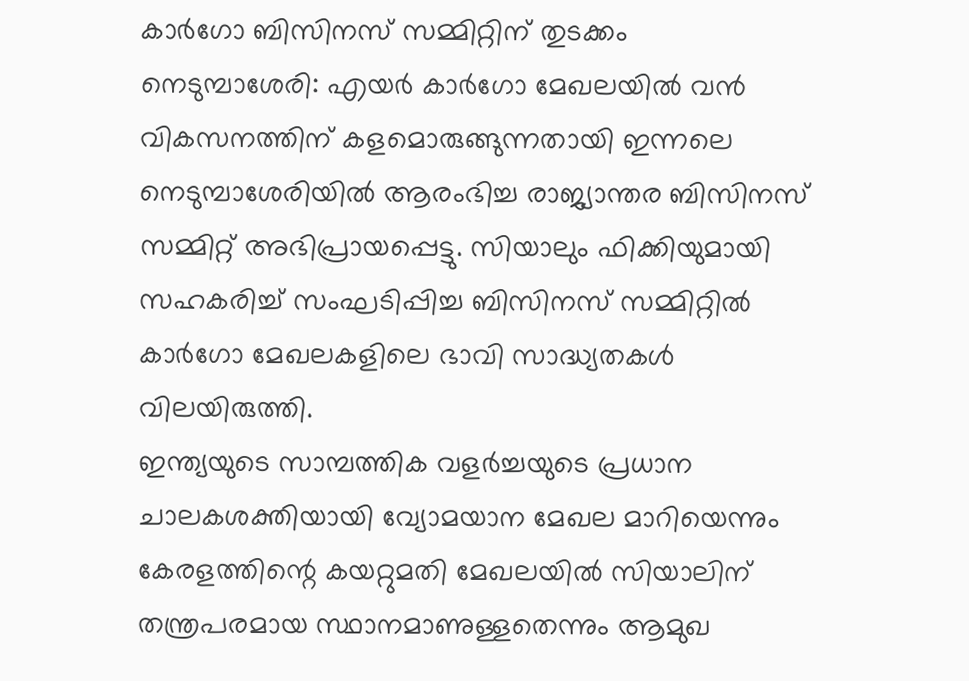കാർഗോ ബിസിനസ് സമ്മിറ്റിന് തുടക്കം
നെടുമ്പാശേരി: എയർ കാർഗോ മേഖലയിൽ വൻ വികസനത്തിന് കളമൊരുങ്ങുന്നതായി ഇന്നലെ നെടുമ്പാശേരിയിൽ ആരംഭിച്ച രാജ്യാന്തര ബിസിനസ് സമ്മിറ്റ് അഭിപ്രായപ്പെട്ടു. സിയാലും ഫിക്കിയുമായി സഹകരിച്ച് സംഘടിപ്പിച്ച ബിസിനസ് സമ്മിറ്റിൽ കാർഗോ മേഖലകളിലെ ഭാവി സാദ്ധ്യതകൾ വിലയിരുത്തി.
ഇന്ത്യയുടെ സാമ്പത്തിക വളർച്ചയുടെ പ്രധാന ചാലകശക്തിയായി വ്യോമയാന മേഖല മാറിയെന്നും കേരളത്തിന്റെ കയറ്റുമതി മേഖലയിൽ സിയാലിന് തന്ത്രപരമായ സ്ഥാനമാണുള്ളതെന്നും ആമുഖ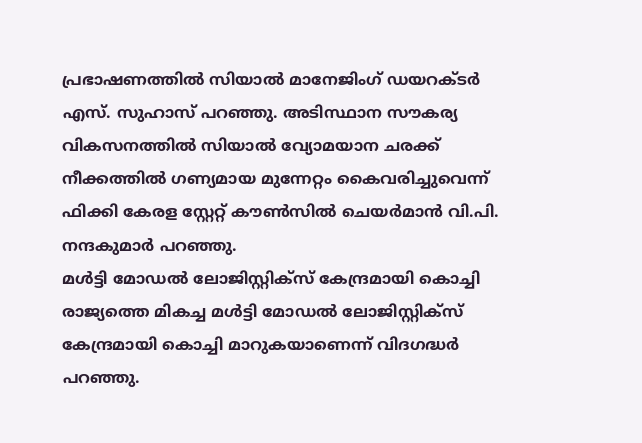പ്രഭാഷണത്തിൽ സിയാൽ മാനേജിംഗ് ഡയറക്ടർ എസ്. സുഹാസ് പറഞ്ഞു. അടിസ്ഥാന സൗകര്യ വികസനത്തിൽ സിയാൽ വ്യോമയാന ചരക്ക് നീക്കത്തിൽ ഗണ്യമായ മുന്നേറ്റം കൈവരിച്ചുവെന്ന് ഫിക്കി കേരള സ്റ്റേറ്റ് കൗൺസിൽ ചെയർമാൻ വി.പി. നന്ദകുമാർ പറഞ്ഞു.
മൾട്ടി മോഡൽ ലോജിസ്റ്റിക്സ് കേന്ദ്രമായി കൊച്ചി
രാജ്യത്തെ മികച്ച മൾട്ടി മോഡൽ ലോജിസ്റ്റിക്സ് കേന്ദ്രമായി കൊച്ചി മാറുകയാണെന്ന് വിദഗദ്ധർ പറഞ്ഞു.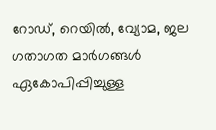റോഡ്, റെയിൽ, വ്യോമ, ജല ഗതാഗത മാർഗങ്ങൾ ഏകോപിപ്പിച്ചുള്ള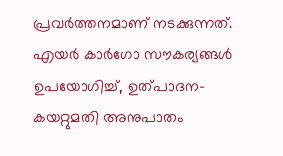പ്രവർത്തനമാണ് നടക്കുന്നത്. എയർ കാർഗോ സൗകര്യങ്ങൾ ഉപയോഗിച്ച്, ഉത്പാദന-കയറ്റുമതി അനുപാതം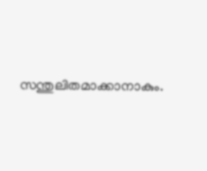സന്തുലിതമാക്കാനാകും.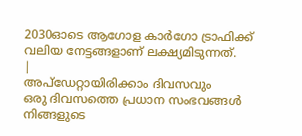2030ഓടെ ആഗോള കാർഗോ ട്രാഫിക്ക് വലിയ നേട്ടങ്ങളാണ് ലക്ഷ്യമിടുന്നത്.
|
അപ്ഡേറ്റായിരിക്കാം ദിവസവും
ഒരു ദിവസത്തെ പ്രധാന സംഭവങ്ങൾ നിങ്ങളുടെ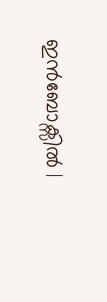ഇൻബോക്സിൽ |